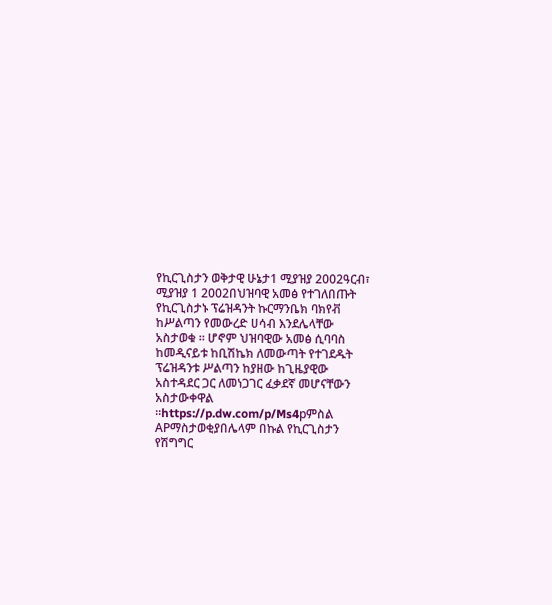የኪርጊስታን ወቅታዊ ሁኔታ1 ሚያዝያ 2002ዓርብ፣ ሚያዝያ 1 2002በህዝባዊ አመፅ የተገለበጡት የኪርጊስታኑ ፕሬዝዳንት ኩርማንቤክ ባክየቭ ከሥልጣን የመውረድ ሀሳብ እንደሌላቸው አስታወቁ ። ሆኖም ህዝባዊው አመፅ ሲባባስ ከመዲናይቱ ከቢሽኬክ ለመውጣት የተገደዱት ፕሬዝዳንቱ ሥልጣን ከያዘው ከጊዜያዊው አስተዳደር ጋር ለመነጋገር ፈቃደኛ መሆናቸውን አስታውቀዋል ።https://p.dw.com/p/Ms4pምስል APማስታወቂያበሌላም በኩል የኪርጊስታን የሽግግር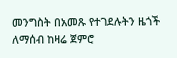መንግስት በአመጹ የተገደሉትን ዜጎች ለማሰብ ከዛሬ ጀምሮ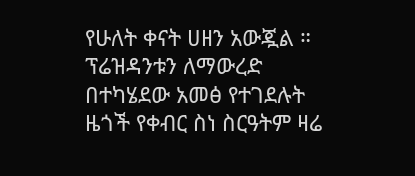የሁለት ቀናት ሀዘን አውጇል ። ፕሬዝዳንቱን ለማውረድ በተካሄደው አመፅ የተገደሉት ዜጎች የቀብር ስነ ስርዓትም ዛሬ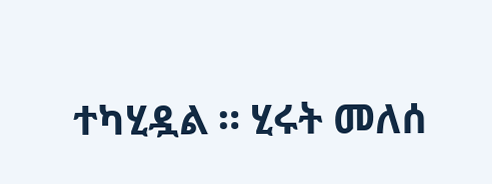ተካሂዷል ። ሂሩት መለሰ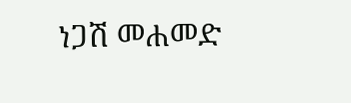ነጋሽ መሐመድ